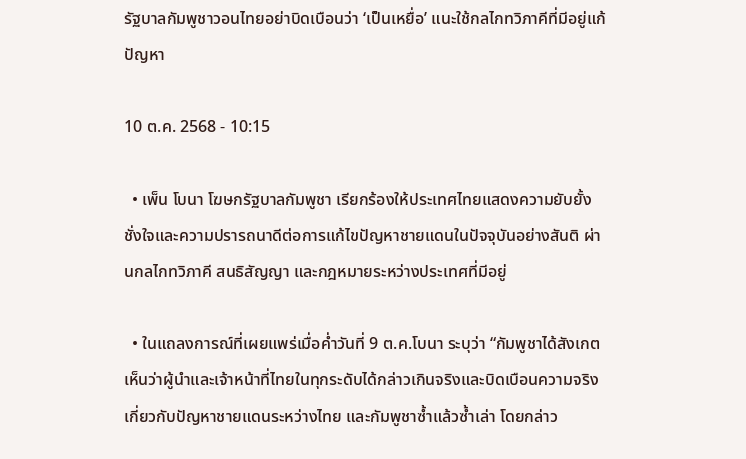รัฐบาลกัมพูชาวอนไทยอย่าบิดเบือนว่า ‘เป็นเหยื่อ’ แนะใช้กลไกทวิภาคีที่มีอยู่แก้ปัญหา

10 ต.ค. 2568 - 10:15

  • เพ็น โบนา โฆษกรัฐบาลกัมพูชา เรียกร้องให้ประเทศไทยแสดงความยับยั้งชั่งใจและความปรารถนาดีต่อการแก้ไขปัญหาชายแดนในปัจจุบันอย่างสันติ ผ่านกลไกทวิภาคี สนธิสัญญา และกฎหมายระหว่างประเทศที่มีอยู่

  • ในแถลงการณ์ที่เผยแพร่เมื่อค่ำวันที่ 9 ต.ค.โบนา ระบุว่า “กัมพูชาได้สังเกตเห็นว่าผู้นำและเจ้าหน้าที่ไทยในทุกระดับได้กล่าวเกินจริงและบิดเบือนความจริงเกี่ยวกับปัญหาชายแดนระหว่างไทย และกัมพูชาซ้ำแล้วซ้ำเล่า โดยกล่าว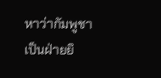หาว่ากัมพูชาเป็นฝ่ายยิ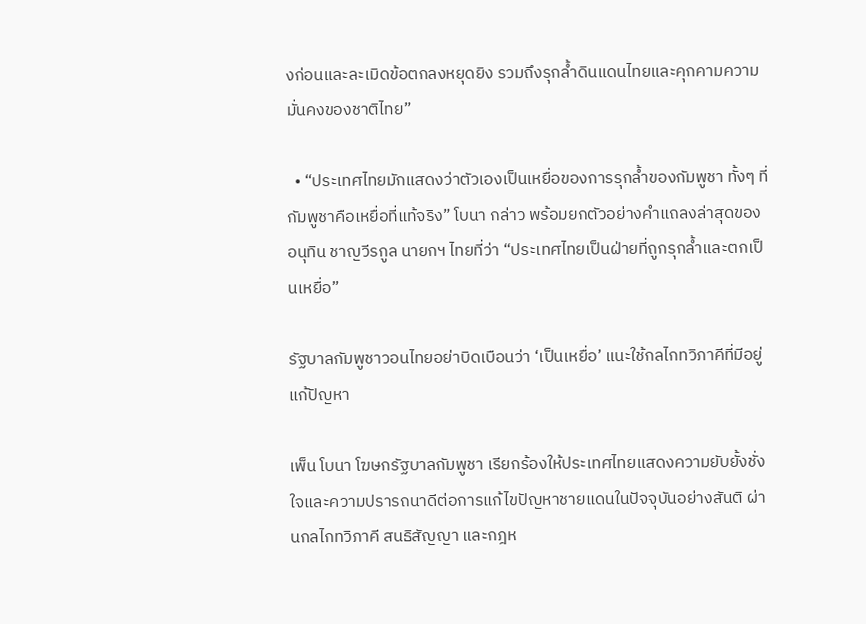งก่อนและละเมิดข้อตกลงหยุดยิง รวมถึงรุกล้ำดินแดนไทยและคุกคามความมั่นคงของชาติไทย”

  • “ประเทศไทยมักแสดงว่าตัวเองเป็นเหยื่อของการรุกล้ำของกัมพูชา ทั้งๆ ที่กัมพูชาคือเหยื่อที่แท้จริง” โบนา กล่าว พร้อมยกตัวอย่างคำแถลงล่าสุดของ อนุทิน ชาญวีรกูล นายกฯ ไทยที่ว่า “ประเทศไทยเป็นฝ่ายที่ถูกรุกล้ำและตกเป็นเหยื่อ”

รัฐบาลกัมพูชาวอนไทยอย่าบิดเบือนว่า ‘เป็นเหยื่อ’ แนะใช้กลไกทวิภาคีที่มีอยู่แก้ปัญหา

เพ็น โบนา โฆษกรัฐบาลกัมพูชา เรียกร้องให้ประเทศไทยแสดงความยับยั้งชั่งใจและความปรารถนาดีต่อการแก้ไขปัญหาชายแดนในปัจจุบันอย่างสันติ ผ่านกลไกทวิภาคี สนธิสัญญา และกฎห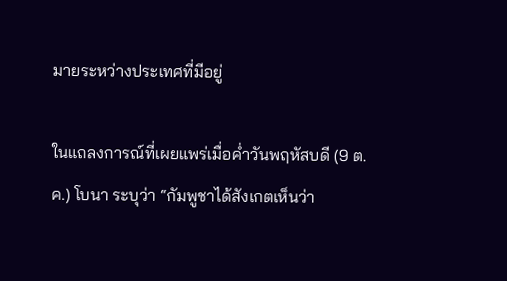มายระหว่างประเทศที่มีอยู่

ในแถลงการณ์ที่เผยแพร่เมื่อค่ำวันพฤหัสบดี (9 ต.ค.) โบนา ระบุว่า “กัมพูชาได้สังเกตเห็นว่า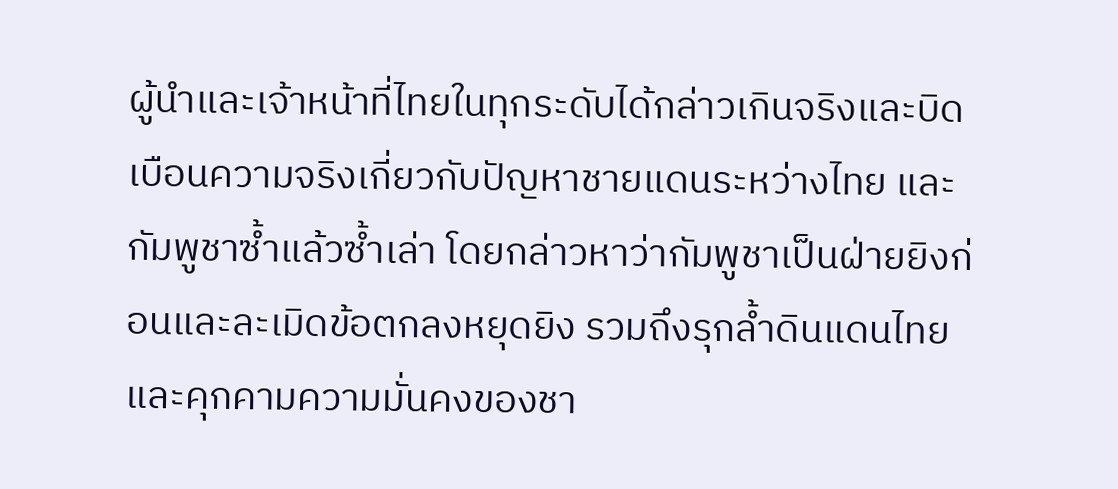ผู้นำและเจ้าหน้าที่ไทยในทุกระดับได้กล่าวเกินจริงและบิดเบือนความจริงเกี่ยวกับปัญหาชายแดนระหว่างไทย และกัมพูชาซ้ำแล้วซ้ำเล่า โดยกล่าวหาว่ากัมพูชาเป็นฝ่ายยิงก่อนและละเมิดข้อตกลงหยุดยิง รวมถึงรุกล้ำดินแดนไทยและคุกคามความมั่นคงของชา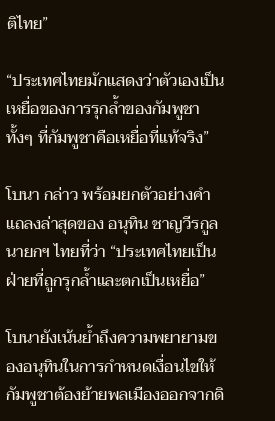ติไทย”

“ประเทศไทยมักแสดงว่าตัวเองเป็นเหยื่อของการรุกล้ำของกัมพูชา ทั้งๆ ที่กัมพูชาคือเหยื่อที่แท้จริง”

โบนา กล่าว พร้อมยกตัวอย่างคำแถลงล่าสุดของ อนุทิน ชาญวีรกูล นายกฯ ไทยที่ว่า “ประเทศไทยเป็นฝ่ายที่ถูกรุกล้ำและตกเป็นเหยื่อ”

โบนายังเน้นย้ำถึงความพยายามของอนุทินในการกำหนดเงื่อนไขให้กัมพูชาต้องย้ายพลเมืองออกจากดิ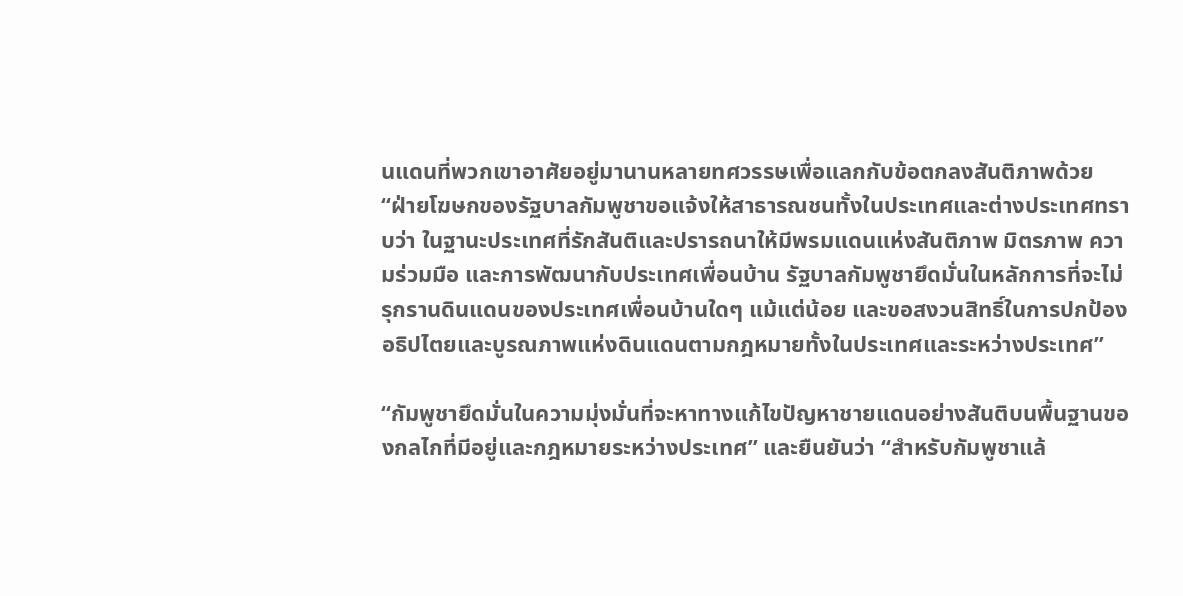นแดนที่พวกเขาอาศัยอยู่มานานหลายทศวรรษเพื่อแลกกับข้อตกลงสันติภาพด้วย “ฝ่ายโฆษกของรัฐบาลกัมพูชาขอแจ้งให้สาธารณชนทั้งในประเทศและต่างประเทศทราบว่า ในฐานะประเทศที่รักสันติและปรารถนาให้มีพรมแดนแห่งสันติภาพ มิตรภาพ ความร่วมมือ และการพัฒนากับประเทศเพื่อนบ้าน รัฐบาลกัมพูชายึดมั่นในหลักการที่จะไม่รุกรานดินแดนของประเทศเพื่อนบ้านใดๆ แม้แต่น้อย และขอสงวนสิทธิ์ในการปกป้องอธิปไตยและบูรณภาพแห่งดินแดนตามกฎหมายทั้งในประเทศและระหว่างประเทศ”

“กัมพูชายึดมั่นในความมุ่งมั่นที่จะหาทางแก้ไขปัญหาชายแดนอย่างสันติบนพื้นฐานของกลไกที่มีอยู่และกฎหมายระหว่างประเทศ” และยืนยันว่า “สำหรับกัมพูชาแล้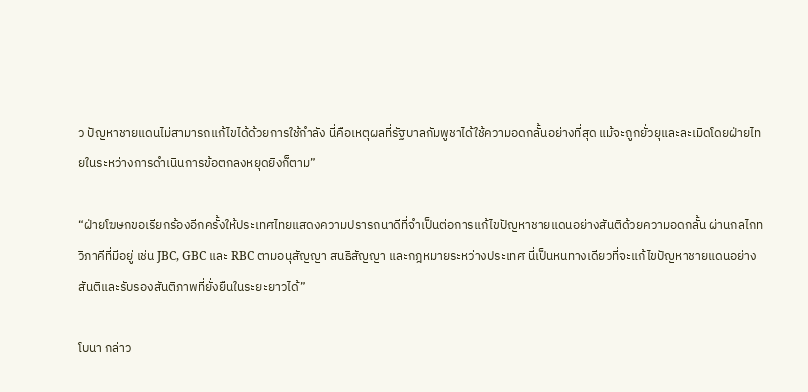ว ปัญหาชายแดนไม่สามารถแก้ไขได้ด้วยการใช้กำลัง นี่คือเหตุผลที่รัฐบาลกัมพูชาได้ใช้ความอดกลั้นอย่างที่สุด แม้จะถูกยั่วยุและละเมิดโดยฝ่ายไทยในระหว่างการดำเนินการข้อตกลงหยุดยิงก็ตาม”

“ฝ่ายโฆษกขอเรียกร้องอีกครั้งให้ประเทศไทยแสดงความปรารถนาดีที่จำเป็นต่อการแก้ไขปัญหาชายแดนอย่างสันติด้วยความอดกลั้น ผ่านกลไกทวิภาคีที่มีอยู่ เช่น JBC, GBC และ RBC ตามอนุสัญญา สนธิสัญญา และกฎหมายระหว่างประเทศ นี่เป็นหนทางเดียวที่จะแก้ไขปัญหาชายแดนอย่างสันติและรับรองสันติภาพที่ยั่งยืนในระยะยาวได้”

โบนา กล่าว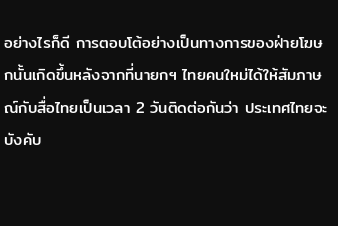อย่างไรก็ดี การตอบโต้อย่างเป็นทางการของฝ่ายโฆษกนั้นเกิดขึ้นหลังจากที่นายกฯ ไทยคนใหม่ได้ให้สัมภาษณ์กับสื่อไทยเป็นเวลา 2 วันติดต่อกันว่า ประเทศไทยจะบังคับ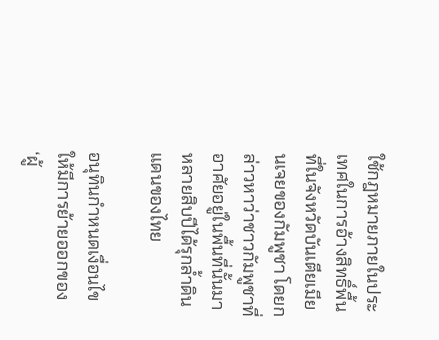ใช้กฎหมายภายในประเทศในการอ้างสิทธิ์พื้นที่ในจังหวัดบันเตียเมียนเจยของกัมพูชา โดยกล่าวหาว่าชาวกัมพูชาที่อาศัยอยู่ในพื้นที่นั้นมาหลายสิบปีได้รุกล้ำดินแดนของไทย

อนุทินกำหนดเงื่อนไขให้มีการย้ายออกของ ‘ผู้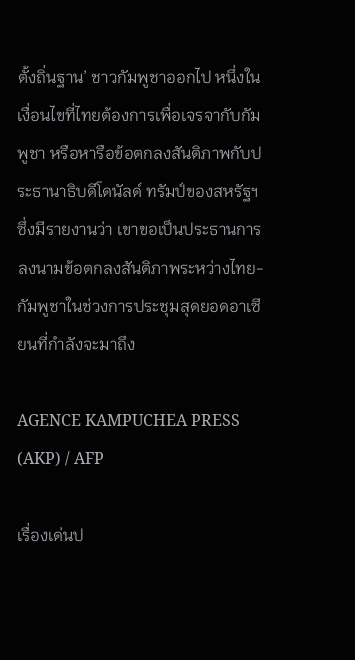ตั้งถิ่นฐาน’ ชาวกัมพูชาออกไป หนึ่งในเงื่อนไขที่ไทยต้องการเพื่อเจรจากับกัมพูชา หรือหารือข้อตกลงสันติภาพกับประธานาธิบดีโดนัลด์ ทรัมป์ของสหรัฐฯ ซึ่งมีรายงานว่า เขาขอเป็นประธานการลงนามข้อตกลงสันติภาพระหว่างไทย-กัมพูชาในช่วงการประชุมสุดยอดอาเซียนที่กำลังจะมาถึง

AGENCE KAMPUCHEA PRESS (AKP) / AFP

เรื่องเด่นป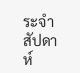ระจำสัปดาห์